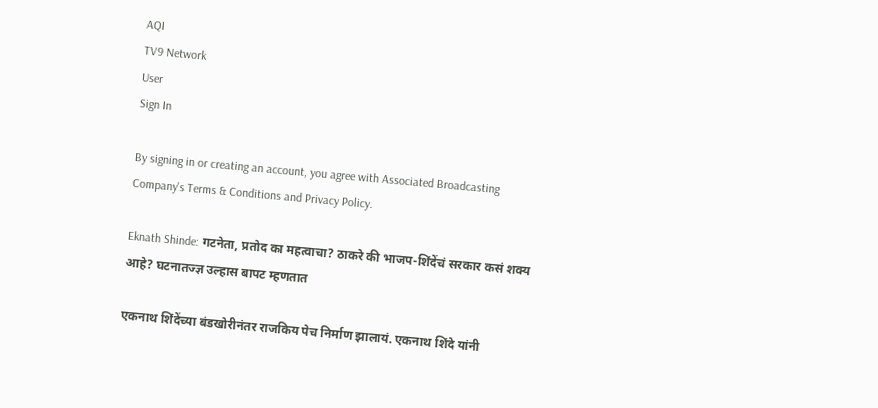AQI
TV9 Network
User
Sign In

By signing in or creating an account, you agree with Associated Broadcasting Company's Terms & Conditions and Privacy Policy.

Eknath Shinde: गटनेता, प्रतोद का महत्वाचा? ठाकरे की भाजप-शिंदेंचं सरकार कसं शक्य आहे? घटनातज्ज्ञ उल्हास बापट म्हणतात

एकनाथ शिंदेंच्या बंडखोरीनंतर राजकिय पेच निर्माण झालायं. एकनाथ शिंदे यांनी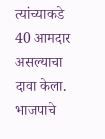त्यांच्याकडे 40 आमदार असल्याचा दावा केला. भाजपाचे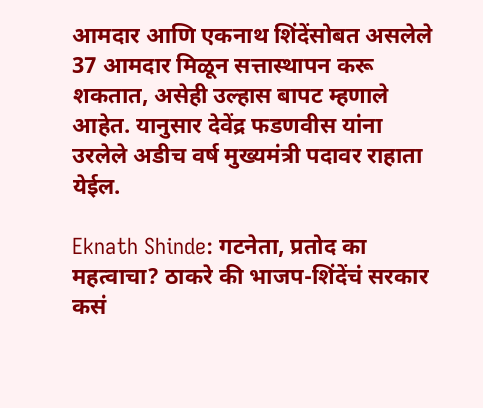आमदार आणि एकनाथ शिंदेंसोबत असलेले 37 आमदार मिळून सत्तास्थापन करू शकतात, असेही उल्हास बापट म्हणाले आहेत. यानुसार देवेंद्र फडणवीस यांना उरलेले अडीच वर्ष मुख्यमंत्री पदावर राहाता येईल.

Eknath Shinde: गटनेता, प्रतोद का महत्वाचा? ठाकरे की भाजप-शिंदेंचं सरकार कसं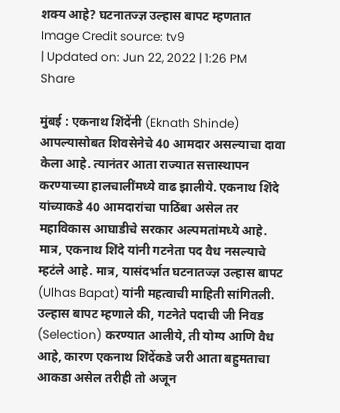शक्य आहे? घटनातज्ज्ञ उल्हास बापट म्हणतात
Image Credit source: tv9
| Updated on: Jun 22, 2022 | 1:26 PM
Share

मुंबई : एकनाथ शिंदेंनी (Eknath Shinde) आपल्यासोबत शिवसेनेचे 40 आमदार असल्याचा दावा केला आहे. त्यानंतर आता राज्यात सत्तास्थापन करण्याच्या हालचालींमध्ये वाढ झालीये. एकनाथ शिंदे यांच्याकडे 40 आमदारांचा पाठिंबा असेल तर महाविकास आघाडीचे सरकार अल्पमतांमध्ये आहे. मात्र, एकनाथ शिंदे यांनी गटनेता पद वैध नसल्याचे म्हटंले आहे. मात्र, यासंदर्भात घटनातज्ज्ञ उल्हास बापट (Ulhas Bapat) यांनी महत्वाची माहिती सांगितली. उल्हास बापट म्हणाले की, गटनेते पदाची जी निवड (Selection) करण्यात आलीये, ती योग्य आणि वैध आहे, कारण एकनाथ शिंदेंकडे जरी आता बहुमताचा आकडा असेल तरीही तो अजून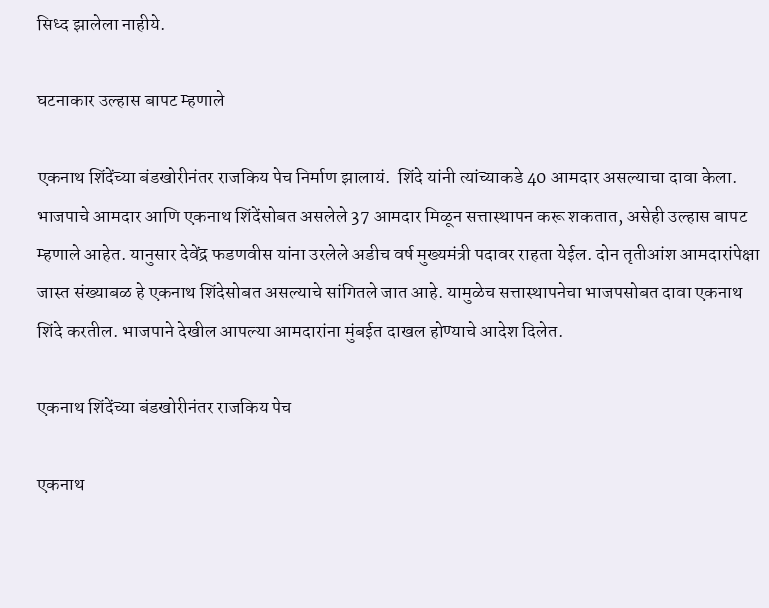सिध्द झालेला नाहीये.

घटनाकार उल्हास बापट म्हणाले

एकनाथ शिंदेंच्या बंडखोरीनंतर राजकिय पेच निर्माण झालायं.  शिंदे यांनी त्यांच्याकडे 40 आमदार असल्याचा दावा केला. भाजपाचे आमदार आणि एकनाथ शिंदेंसोबत असलेले 37 आमदार मिळून सत्तास्थापन करू शकतात, असेही उल्हास बापट म्हणाले आहेत. यानुसार देवेंद्र फडणवीस यांना उरलेले अडीच वर्ष मुख्यमंत्री पदावर राहता येईल. दोन तृतीआंश आमदारांपेक्षा जास्त संख्याबळ हे एकनाथ शिंदेसोबत असल्याचे सांगितले जात आहे. यामुळेच सत्तास्थापनेचा भाजपसोबत दावा एकनाथ शिंदे करतील. भाजपाने देखील आपल्या आमदारांना मुंबईत दाखल होण्याचे आदेश दिलेत.

एकनाथ शिंदेंच्या बंडखोरीनंतर राजकिय पेच

एकनाथ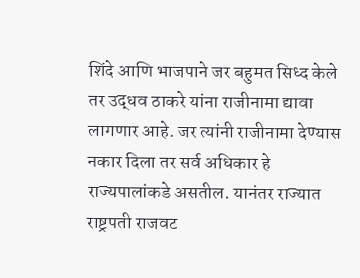शिंदे आणि भाजपाने जर बहुमत सिध्द केले तर उद्धव ठाकरे यांना राजीनामा द्यावा लागणार आहे. जर त्यांनी राजीनामा देण्यास नकार दिला तर सर्व अधिकार हे राज्यपालांकडे असतील. यानंतर राज्यात राष्ट्रपती राजवट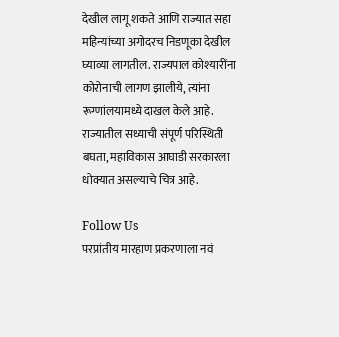देखील लागू शकते आणि राज्यात सहा महिन्यांच्या अगोदरच निडणूका देखील घ्याव्या लागतील. राज्यपाल कोश्यारींना कोरोनाची लागण झालीये, त्यांना रूग्णांलयामध्ये दाखल केले आहे. राज्यातील सध्याची संपूर्ण परिस्थिती बघता, महाविकास आघाडी सरकारला धोक्यात असल्याचे चित्र आहे.

Follow Us
परप्रांतीय मारहाण प्रकरणाला नवं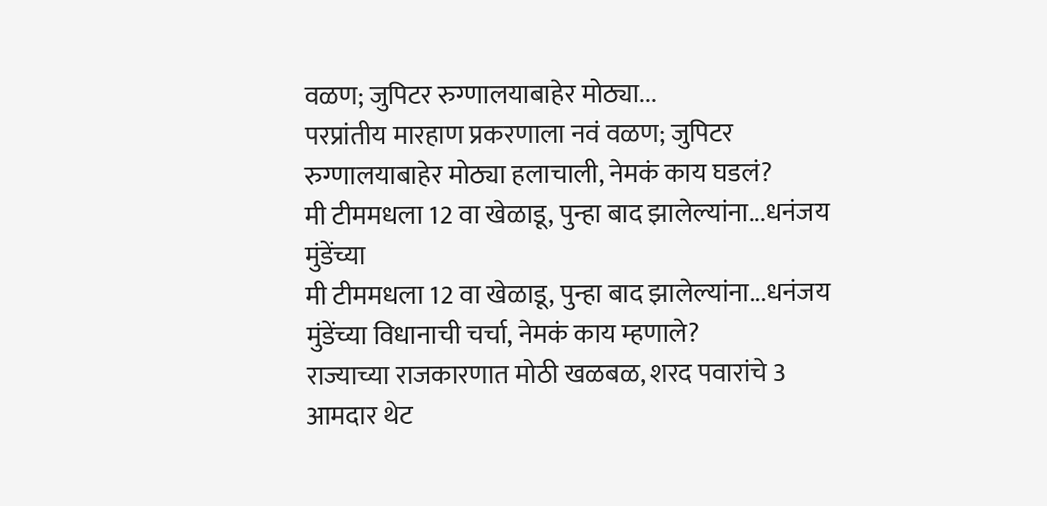वळण; जुपिटर रुग्णालयाबाहेर मोठ्या...
परप्रांतीय मारहाण प्रकरणाला नवं वळण; जुपिटर रुग्णालयाबाहेर मोठ्या हलाचाली, नेमकं काय घडलं?
मी टीममधला 12 वा खेळाडू, पुन्हा बाद झालेल्यांना...धनंजय मुंडेंच्या
मी टीममधला 12 वा खेळाडू, पुन्हा बाद झालेल्यांना...धनंजय मुंडेंच्या विधानाची चर्चा, नेमकं काय म्हणाले?
राज्याच्या राजकारणात मोठी खळबळ, शरद पवारांचे 3 आमदार थेट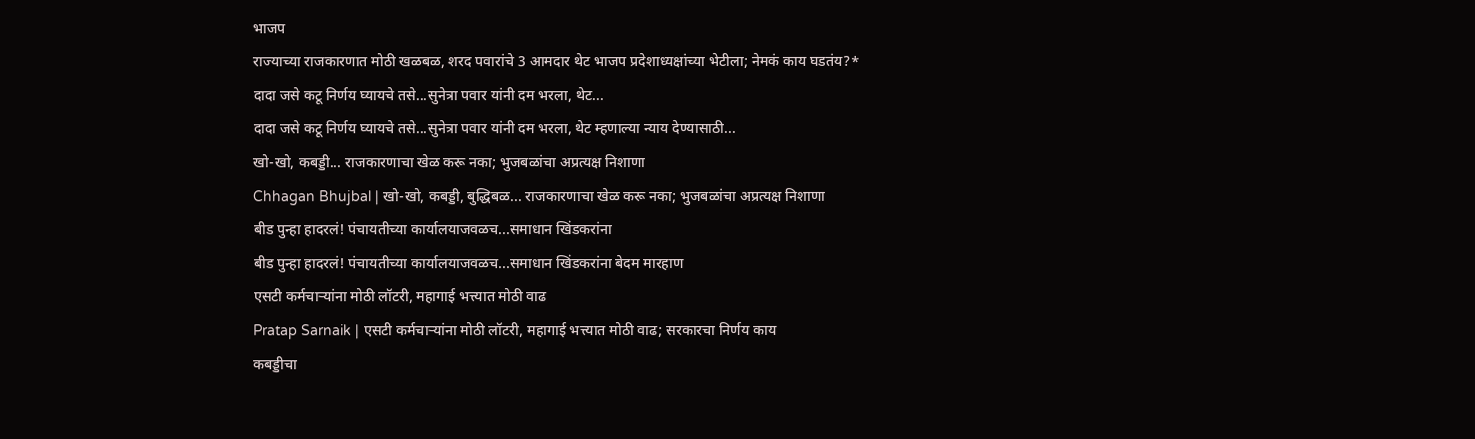भाजप
राज्याच्या राजकारणात मोठी खळबळ, शरद पवारांचे 3 आमदार थेट भाजप प्रदेशाध्यक्षांच्या भेटीला; नेमकं काय घडतंय?*
दादा जसे कटू निर्णय घ्यायचे तसे...सुनेत्रा पवार यांनी दम भरला, थेट...
दादा जसे कटू निर्णय घ्यायचे तसे...सुनेत्रा पवार यांनी दम भरला, थेट म्हणाल्या न्याय देण्यासाठी...
खो-खो, कबड्डी... राजकारणाचा खेळ करू नका; भुजबळांचा अप्रत्यक्ष निशाणा
Chhagan Bhujbal | खो-खो, कबड्डी, बुद्धिबळ... राजकारणाचा खेळ करू नका; भुजबळांचा अप्रत्यक्ष निशाणा
बीड पुन्हा हादरलं! पंचायतीच्या कार्यालयाजवळच...समाधान खिंडकरांना
बीड पुन्हा हादरलं! पंचायतीच्या कार्यालयाजवळच...समाधान खिंडकरांना बेदम मारहाण
एसटी कर्मचाऱ्यांना मोठी लॉटरी, महागाई भत्त्यात मोठी वाढ
Pratap Sarnaik | एसटी कर्मचाऱ्यांना मोठी लॉटरी, महागाई भत्त्यात मोठी वाढ; सरकारचा निर्णय काय
कबड्डीचा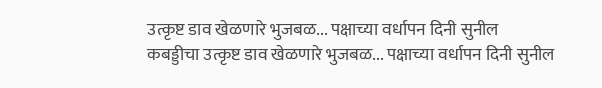उत्कृष्ट डाव खेळणारे भुजबळ... पक्षाच्या वर्धापन दिनी सुनील
कबड्डीचा उत्कृष्ट डाव खेळणारे भुजबळ... पक्षाच्या वर्धापन दिनी सुनील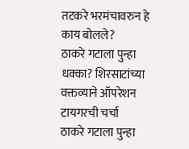तटकरे भरमंचावरुन हे काय बोलले?
ठाकरे गटाला पुन्हा धक्का? शिरसाटांच्या वक्तव्याने ऑपरेशन टायगरची चर्चा
ठाकरे गटाला पुन्हा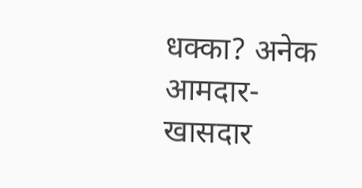धक्का? अनेक आमदार-खासदार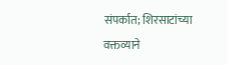संपर्कात; शिरसाटांच्या वक्तव्याने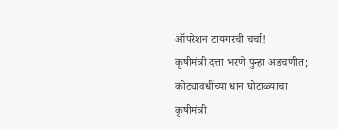ऑपरेशन टायगरची चर्चा!
कृषीमंत्री दत्ता भरणे पुन्हा अडचणीत; कोट्यावधींच्या धान घोटाळ्याचा
कृषीमंत्री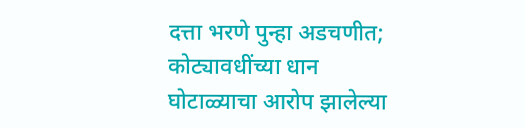दत्ता भरणे पुन्हा अडचणीत; कोट्यावधींच्या धान घोटाळ्याचा आरोप झालेल्या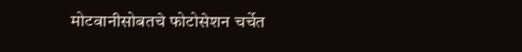मोटवानीसोबतचे फोटोसेशन चर्चेत